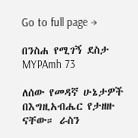Go to full page →

በንስሐ የሚገኝ ደስታ MYPAmh 73

ለሰው የመዳኛ ሁኔታዎች በእግዚአብሔር የታዘዙ ናቸው። ራስን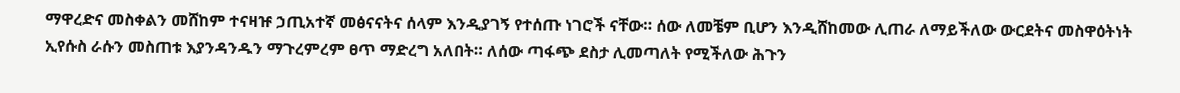ማዋረድና መስቀልን መሸከም ተናዛዡ ኃጢአተኛ መፅናናትና ሰላም እንዲያገኝ የተሰጡ ነገሮች ናቸው። ሰው ለመቼም ቢሆን እንዲሸከመው ሊጠራ ለማይችለው ውርደትና መስዋዕትነት ኢየሱስ ራሱን መስጠቱ እያንዳንዱን ማጉረምረም ፀጥ ማድረግ አለበት። ለሰው ጣፋጭ ደስታ ሊመጣለት የሚችለው ሕጉን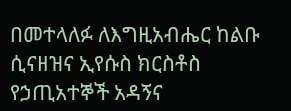በመተላለፉ ለእግዚአብሔር ከልቡ ሲናዘዝና ኢየሱስ ክርስቶስ የኃጢአተኞች አዳኝና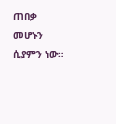ጠበቃ መሆኑን ሲያምን ነው።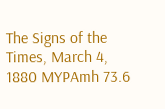The Signs of the Times, March 4, 1880 MYPAmh 73.6